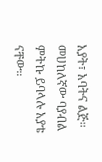አያት፣ አባትና ልጅ። መሀከለኛው ባያብል ምትኩ ይባላሉ አያቴ ናቸው።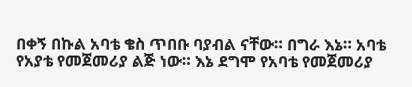በቀኝ በኩል አባቴ ቄስ ጥበቡ ባያብል ናቸው። በግራ እኔ። አባቴ የአያቴ የመጀመሪያ ልጅ ነው። እኔ ደግሞ የአባቴ የመጀመሪያ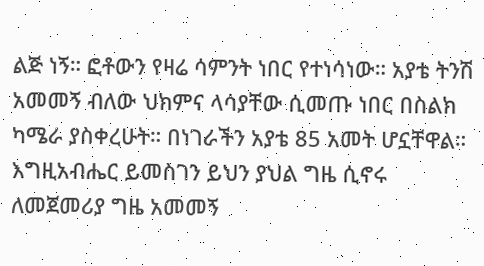ልጅ ነኝ። ፎቶውን የዛሬ ሳምንት ነበር የተነሳነው። አያቴ ትንሽ አመመኝ ብለው ህክምና ላሳያቸው ሲመጡ ነበር በስልክ ካሜራ ያስቀረሁት። በነገራችን አያቴ 85 አመት ሆኗቸዋል። እግዚአብሔር ይመስገን ይህን ያህል ግዜ ሲኖሩ ለመጀመሪያ ግዜ አመመኝ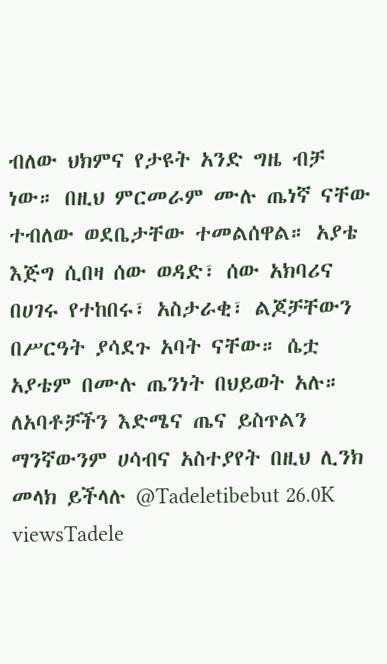ብለው ህክምና የታዩት አንድ ግዜ ብቻ ነው። በዚህ ምርመራም ሙሉ ጤነኛ ናቸው ተብለው ወደቤታቸው ተመልሰዋል። አያቴ እጅግ ሲበዛ ሰው ወዳድ፣ ሰው አክባሪና በሀገሩ የተከበሩ፣ አስታራቂ፣ ልጆቻቸውን በሥርዓት ያሳደጉ አባት ናቸው። ሴቷ አያቴም በሙሉ ጤንነት በህይወት አሉ። ለአባቶቻችን እድሜና ጤና ይስጥልን ማንኛውንም ሀሳብና አስተያየት በዚህ ሊንክ መላክ ይችላሉ @Tadeletibebut 26.0K viewsTadele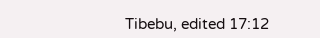Tibebu, edited 17:12